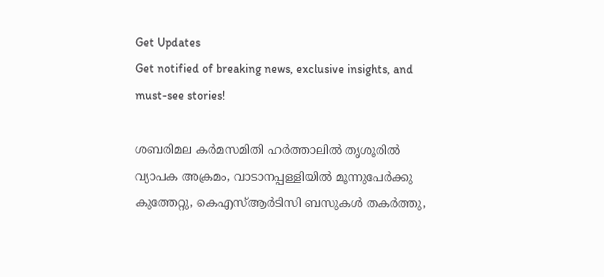Get Updates
Get notified of breaking news, exclusive insights, and must-see stories!

ശബരിമല കര്‍മസമിതി ഹര്‍ത്താലില്‍ തൃശൂരിൽ വ്യാപക അക്രമം, വാടാനപ്പള്ളിയില്‍ മൂന്നുപേര്‍ക്കു കുത്തേറ്റു, കെഎസ്ആര്‍ടിസി ബസുകള്‍ തകര്‍ത്തു,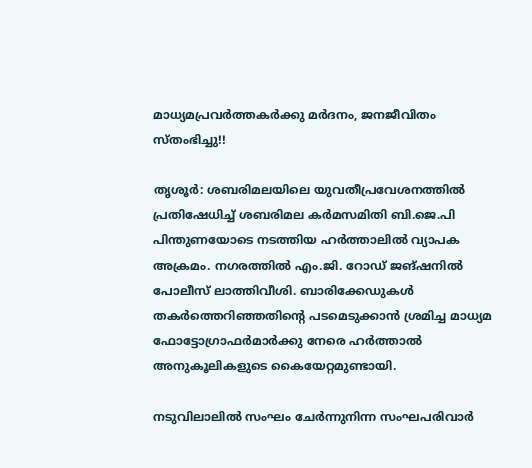മാധ്യമപ്രവര്‍ത്തകര്‍ക്കു മര്‍ദനം, ജനജീവിതം സ്തംഭിച്ചു!!

തൃശൂര്‍: ശബരിമലയിലെ യുവതീപ്രവേശനത്തില്‍ പ്രതിഷേധിച്ച് ശബരിമല കര്‍മസമിതി ബി.ജെ.പി പിന്തുണയോടെ നടത്തിയ ഹര്‍ത്താലില്‍ വ്യാപക അക്രമം. നഗരത്തില്‍ എം.ജി. റോഡ് ജങ്ഷനില്‍ പോലീസ് ലാത്തിവീശി. ബാരിക്കേഡുകള്‍ തകര്‍ത്തെറിഞ്ഞതിന്റെ പടമെടുക്കാന്‍ ശ്രമിച്ച മാധ്യമ ഫോട്ടോഗ്രാഫര്‍മാര്‍ക്കു നേരെ ഹര്‍ത്താല്‍ അനുകൂലികളുടെ കൈയേറ്റമുണ്ടായി.

നടുവിലാലില്‍ സംഘം ചേര്‍ന്നുനിന്ന സംഘപരിവാര്‍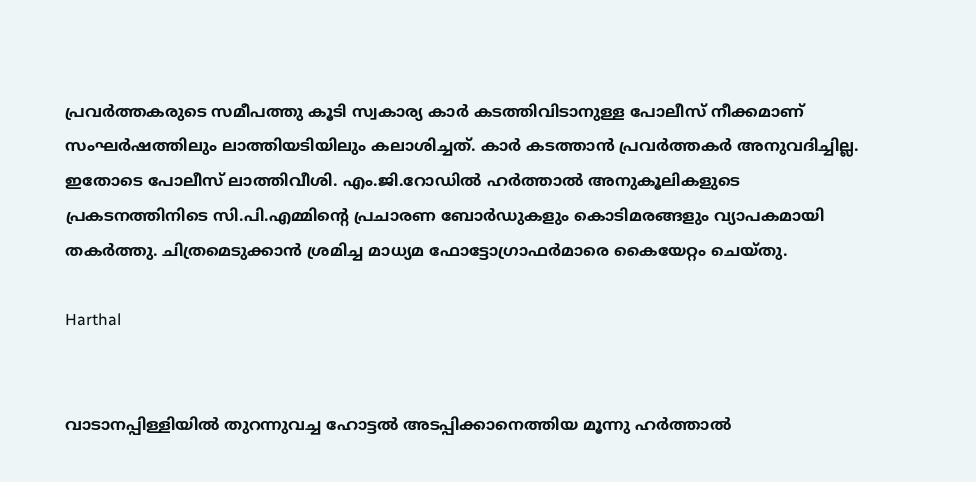പ്രവര്‍ത്തകരുടെ സമീപത്തു കൂടി സ്വകാര്യ കാര്‍ കടത്തിവിടാനുള്ള പോലീസ് നീക്കമാണ് സംഘര്‍ഷത്തിലും ലാത്തിയടിയിലും കലാശിച്ചത്. കാര്‍ കടത്താന്‍ പ്രവര്‍ത്തകര്‍ അനുവദിച്ചില്ല. ഇതോടെ പോലീസ് ലാത്തിവീശി. എം.ജി.റോഡില്‍ ഹര്‍ത്താല്‍ അനുകൂലികളുടെ പ്രകടനത്തിനിടെ സി.പി.എമ്മിന്റെ പ്രചാരണ ബോര്‍ഡുകളും കൊടിമരങ്ങളും വ്യാപകമായി തകര്‍ത്തു. ചിത്രമെടുക്കാന്‍ ശ്രമിച്ച മാധ്യമ ഫോട്ടോഗ്രാഫര്‍മാരെ കൈയേറ്റം ചെയ്തു.

Harthal


വാടാനപ്പിള്ളിയില്‍ തുറന്നുവച്ച ഹോട്ടല്‍ അടപ്പിക്കാനെത്തിയ മൂന്നു ഹര്‍ത്താല്‍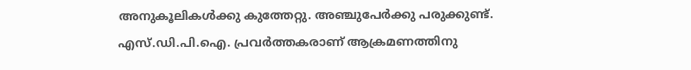അനുകൂലികള്‍ക്കു കുത്തേറ്റു. അഞ്ചുപേര്‍ക്കു പരുക്കുണ്ട്. എസ്.ഡി.പി.ഐ. പ്രവര്‍ത്തകരാണ് ആക്രമണത്തിനു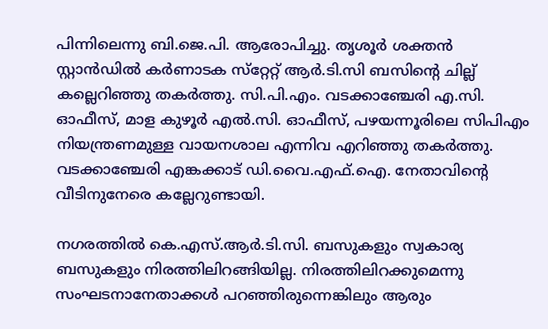പിന്നിലെന്നു ബി.ജെ.പി. ആരോപിച്ചു. തൃശൂര്‍ ശക്തന്‍ സ്റ്റാന്‍ഡില്‍ കര്‍ണാടക സ്‌റ്റേറ്റ് ആര്‍.ടി.സി ബസിന്റെ ചില്ല് കല്ലെറിഞ്ഞു തകര്‍ത്തു. സി.പി.എം. വടക്കാഞ്ചേരി എ.സി. ഓഫീസ്, മാള കുഴൂര്‍ എല്‍.സി. ഓഫീസ്, പഴയന്നൂരിലെ സിപിഎം നിയന്ത്രണമുള്ള വായനശാല എന്നിവ എറിഞ്ഞു തകര്‍ത്തു. വടക്കാഞ്ചേരി എങ്കക്കാട് ഡി.വൈ.എഫ്.ഐ. നേതാവിന്റെ വീടിനുനേരെ കല്ലേറുണ്ടായി.

നഗരത്തില്‍ കെ.എസ്.ആര്‍.ടി.സി. ബസുകളും സ്വകാര്യ ബസുകളും നിരത്തിലിറങ്ങിയില്ല. നിരത്തിലിറക്കുമെന്നു സംഘടനാനേതാക്കള്‍ പറഞ്ഞിരുന്നെങ്കിലും ആരും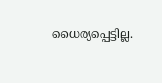ധൈര്യപ്പെട്ടില്ല.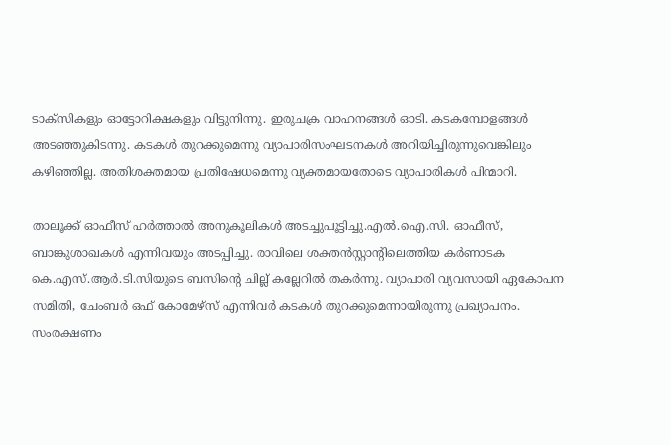ടാക്‌സികളും ഓട്ടോറിക്ഷകളും വിട്ടുനിന്നു. ഇരുചക്ര വാഹനങ്ങള്‍ ഓടി. കടകമ്പോളങ്ങള്‍ അടഞ്ഞുകിടന്നു. കടകള്‍ തുറക്കുമെന്നു വ്യാപാരിസംഘടനകള്‍ അറിയിച്ചിരുന്നുവെങ്കിലും കഴിഞ്ഞില്ല. അതിശക്തമായ പ്രതിഷേധമെന്നു വ്യക്തമായതോടെ വ്യാപാരികള്‍ പിന്മാറി.

താലൂക്ക് ഓഫീസ് ഹര്‍ത്താല്‍ അനുകൂലികള്‍ അടച്ചുപൂട്ടിച്ചു.എല്‍.ഐ.സി. ഓഫീസ്, ബാങ്കുശാഖകള്‍ എന്നിവയും അടപ്പിച്ചു. രാവിലെ ശക്തന്‍സ്റ്റാന്റിലെത്തിയ കര്‍ണാടക കെ.എസ്.ആര്‍.ടി.സിയുടെ ബസിന്റെ ചില്ല് കല്ലേറില്‍ തകര്‍ന്നു. വ്യാപാരി വ്യവസായി ഏകോപന സമിതി, ചേംബര്‍ ഒഫ് കോമേഴ്‌സ് എന്നിവര്‍ കടകള്‍ തുറക്കുമെന്നായിരുന്നു പ്രഖ്യാപനം. സംരക്ഷണം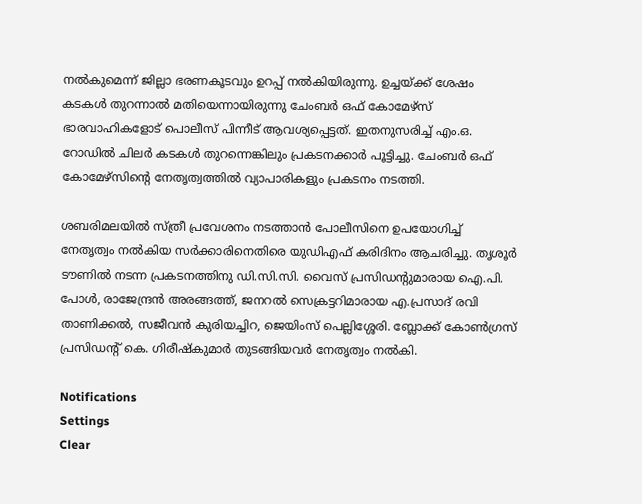നല്‍കുമെന്ന് ജില്ലാ ഭരണകൂടവും ഉറപ്പ് നല്‍കിയിരുന്നു. ഉച്ചയ്ക്ക് ശേഷം കടകള്‍ തുറന്നാല്‍ മതിയെന്നായിരുന്നു ചേംബര്‍ ഒഫ് കോമേഴ്‌സ് ഭാരവാഹികളോട് പൊലീസ് പിന്നീട് ആവശ്യപ്പെട്ടത്. ഇതനുസരിച്ച് എം.ഒ. റോഡില്‍ ചിലര്‍ കടകള്‍ തുറന്നെങ്കിലും പ്രകടനക്കാര്‍ പൂട്ടിച്ചു. ചേംബര്‍ ഒഫ് കോമേഴ്‌സിന്റെ നേതൃത്വത്തില്‍ വ്യാപാരികളും പ്രകടനം നടത്തി.

ശബരിമലയില്‍ സ്ത്രീ പ്രവേശനം നടത്താന്‍ പോലീസിനെ ഉപയോഗിച്ച് നേതൃത്വം നല്‍കിയ സര്‍ക്കാരിനെതിരെ യുഡിഎഫ് കരിദിനം ആചരിച്ചു. തൃശൂര്‍ ടൗണില്‍ നടന്ന പ്രകടനത്തിനു ഡി.സി.സി. വൈസ് പ്രസിഡന്റുമാരായ ഐ.പി. പോള്‍, രാജേന്ദ്രന്‍ അരങ്ങത്ത്, ജനറല്‍ സെക്രട്ടറിമാരായ എ.പ്രസാദ് രവി താണിക്കല്‍, സജീവന്‍ കുരിയച്ചിറ, ജെയിംസ് പെല്ലിശ്ശേരി. ബ്ലോക്ക് കോണ്‍ഗ്രസ് പ്രസിഡന്റ് കെ. ഗിരീഷ്‌കുമാര്‍ തുടങ്ങിയവര്‍ നേതൃത്വം നല്‍കി.

Notifications
Settings
Clear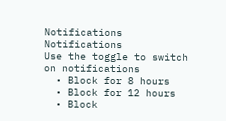Notifications
Notifications
Use the toggle to switch on notifications
  • Block for 8 hours
  • Block for 12 hours
  • Block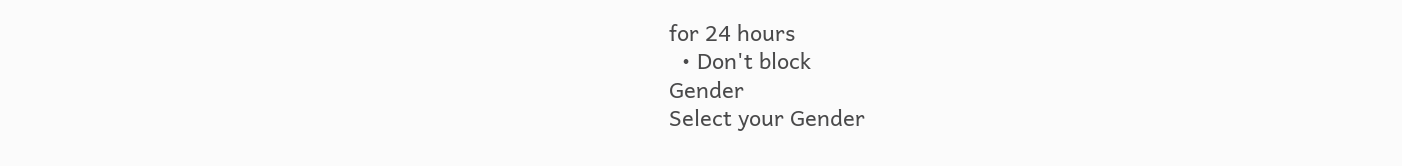for 24 hours
  • Don't block
Gender
Select your Gender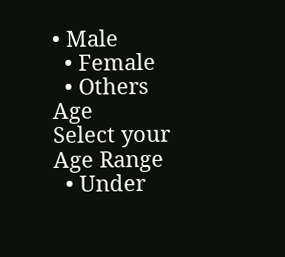• Male
  • Female
  • Others
Age
Select your Age Range
  • Under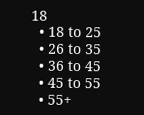18
  • 18 to 25
  • 26 to 35
  • 36 to 45
  • 45 to 55
  • 55+